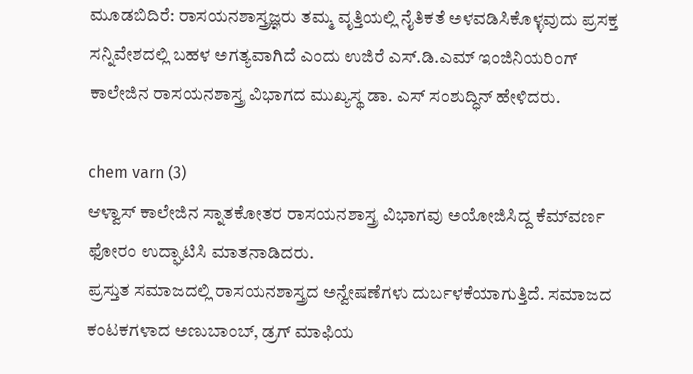ಮೂಡಬಿದಿರೆ: ರಾಸಯನಶಾಸ್ತ್ರಜ್ಞರು ತಮ್ಮ ವೃತ್ತಿಯಲ್ಲಿ ನೈತಿಕತೆ ಅಳವಡಿಸಿಕೊಳ್ಳವುದು ಪ್ರಸಕ್ತ ಸನ್ನಿವೇಶದಲ್ಲಿ ಬಹಳ ಅಗತ್ಯವಾಗಿದೆ ಎಂದು ಉಜಿರೆ ಎಸ್.ಡಿ.ಎಮ್ ಇಂಜಿನಿಯರಿಂಗ್ ಕಾಲೇಜಿನ ರಾಸಯನಶಾಸ್ತ್ರ ವಿಭಾಗದ ಮುಖ್ಯಸ್ಥ ಡಾ. ಎಸ್ ಸಂಶುದ್ಧಿನ್ ಹೇಳಿದರು.

chem varn (3)
ಆಳ್ವಾಸ್ ಕಾಲೇಜಿನ ಸ್ನಾತಕೋತರ ರಾಸಯನಶಾಸ್ತ್ರ ವಿಭಾಗವು ಅಯೋಜಿಸಿದ್ದ ಕೆಮ್‍ವರ್ಣ ಫೋರಂ ಉದ್ಘಾಟಿಸಿ ಮಾತನಾಡಿದರು.
ಪ್ರಸ್ತುತ ಸಮಾಜದಲ್ಲಿ ರಾಸಯನಶಾಸ್ತ್ರದ ಅನ್ವೇಷಣೆಗಳು ದುರ್ಬಳಕೆಯಾಗುತ್ತಿದೆ. ಸಮಾಜದ ಕಂಟಕಗಳಾದ ಅಣುಬಾಂಬ್, ಡ್ರಗ್ ಮಾಫಿಯ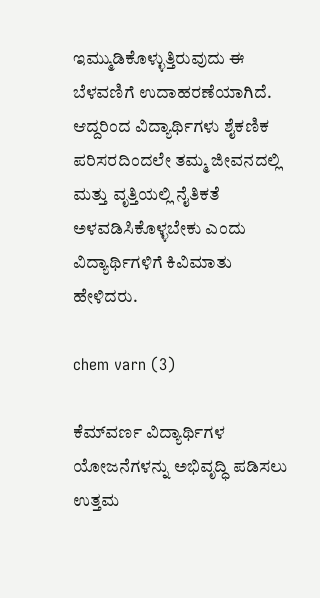ಇಮ್ಮುಡಿಕೊಳ್ಳುತ್ತಿರುವುದು ಈ ಬೆಳವಣಿಗೆ ಉದಾಹರಣೆಯಾಗಿದೆ. ಆದ್ದರಿಂದ ವಿದ್ಯಾರ್ಥಿಗಳು ಶೈಕಣಿಕ ಪರಿಸರದಿಂದಲೇ ತಮ್ಮ ಜೀವನದಲ್ಲಿ ಮತ್ತು ವೃತ್ತಿಯಲ್ಲಿ ನೈತಿಕತೆ ಅಳವಡಿಸಿಕೊಳ್ಳಬೇಕು ಎಂದು ವಿದ್ಯಾರ್ಥಿಗಳಿಗೆ ಕಿವಿಮಾತು ಹೇಳಿದರು.

chem varn (3)

ಕೆಮ್‍ವರ್ಣ ವಿದ್ಯಾರ್ಥಿಗಳ ಯೋಜನೆಗಳನ್ನು ಅಭಿವೃದ್ಧಿ ಪಡಿಸಲು ಉತ್ತಮ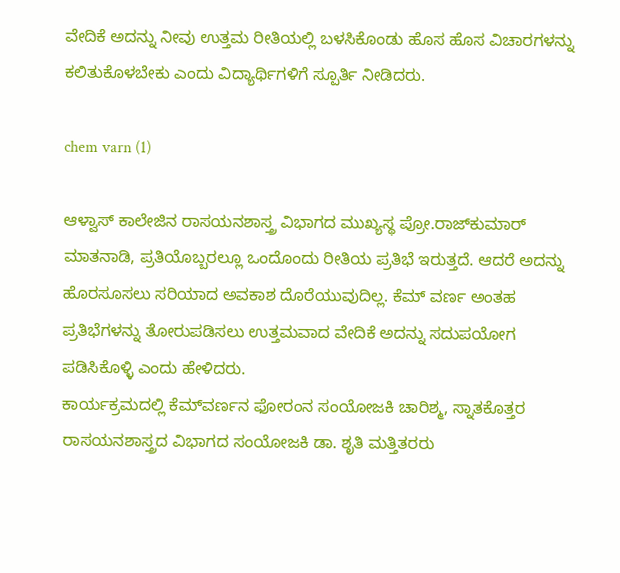ವೇದಿಕೆ ಅದನ್ನು ನೀವು ಉತ್ತಮ ರೀತಿಯಲ್ಲಿ ಬಳಸಿಕೊಂಡು ಹೊಸ ಹೊಸ ವಿಚಾರಗಳನ್ನು ಕಲಿತುಕೊಳಬೇಕು ಎಂದು ವಿದ್ಯಾರ್ಥಿಗಳಿಗೆ ಸ್ಪೂರ್ತಿ ನೀಡಿದರು.

chem varn (1)

ಆಳ್ವಾಸ್ ಕಾಲೇಜಿನ ರಾಸಯನಶಾಸ್ತ್ರ ವಿಭಾಗದ ಮುಖ್ಯಸ್ಥ ಪ್ರೋ.ರಾಜ್‍ಕುಮಾರ್ ಮಾತನಾಡಿ, ಪ್ರತಿಯೊಬ್ಬರಲ್ಲೂ ಒಂದೊಂದು ರೀತಿಯ ಪ್ರತಿಭೆ ಇರುತ್ತದೆ. ಆದರೆ ಅದನ್ನು ಹೊರಸೂಸಲು ಸರಿಯಾದ ಅವಕಾಶ ದೊರೆಯುವುದಿಲ್ಲ. ಕೆಮ್ ವರ್ಣ ಅಂತಹ ಪ್ರತಿಭೆಗಳನ್ನು ತೋರುಪಡಿಸಲು ಉತ್ತಮವಾದ ವೇದಿಕೆ ಅದನ್ನು ಸದುಪಯೋಗ ಪಡಿಸಿಕೊಳ್ಳಿ ಎಂದು ಹೇಳಿದರು.
ಕಾರ್ಯಕ್ರಮದಲ್ಲಿ ಕೆಮ್‍ವರ್ಣನ ಫೋರಂನ ಸಂಯೋಜಕಿ ಚಾರಿಶ್ಮ, ಸ್ನಾತಕೊತ್ತರ ರಾಸಯನಶಾಸ್ತ್ರದ ವಿಭಾಗದ ಸಂಯೋಜಕಿ ಡಾ. ಶೃತಿ ಮತ್ತಿತರರು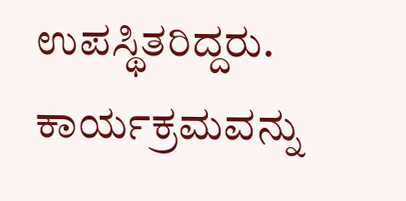ಉಪಸ್ಥಿತರಿದ್ದರು. ಕಾರ್ಯಕ್ರಮವನ್ನು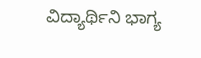ವಿದ್ಯಾರ್ಥಿನಿ ಭಾಗ್ಯ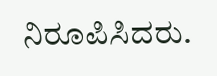ನಿರೂಪಿಸಿದರು.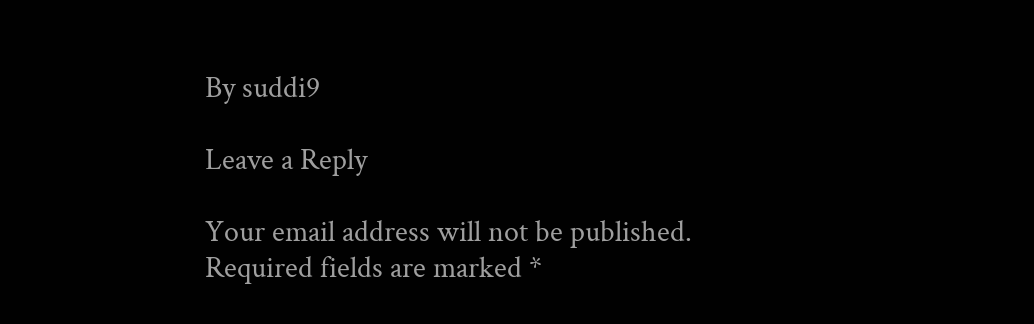By suddi9

Leave a Reply

Your email address will not be published. Required fields are marked *